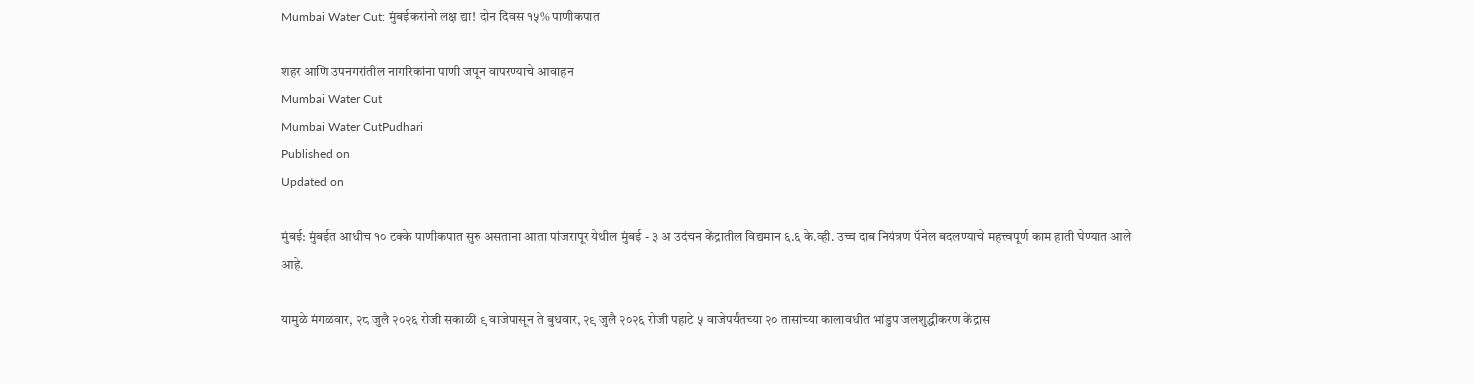Mumbai Water Cut: मुंबईकरांनो लक्ष द्या! दोन दिवस १५% पाणीकपात

शहर आणि उपनगरांतील नागरिकांना पाणी जपून वापरण्याचे आवाहन
Mumbai Water Cut
Mumbai Water CutPudhari
Published on
Updated on

मुंबई: मुंबईत आधीच १० टक्के पाणीकपात सुरु असताना आता पांजरापूर येथील मुंबई - ३ अ उदंचन केंद्रातील विद्यमान ६.६ के.व्ही. उच्च दाब नियंत्रण पॅनेल बदलण्याचे महत्त्वपूर्ण काम हाती घेण्यात आले आहे.

यामुळे मंगळवार, २८ जुलै २०२६ रोजी सकाळी ९ वाजेपासून ते बुधवार, २९ जुलै २०२६ रोजी पहाटे ५ वाजेपर्यंतच्‍या २० तासांच्‍या कालावधीत भांडुप जलशुद्धीकरण केंद्रास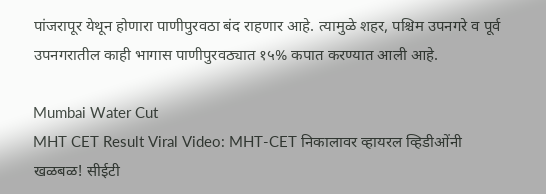पांजरापूर येथून होणारा पाणीपुरवठा बंद राहणार आहे. त्यामुळे शहर, पश्चिम उपनगरे व पूर्व उपनगरातील काही भागास पाणीपुरवठ्यात १५% कपात करण्यात आली आहे.

Mumbai Water Cut
MHT CET Result Viral Video: MHT-CET निकालावर व्हायरल व्हिडीओंनी खळबळ! सीईटी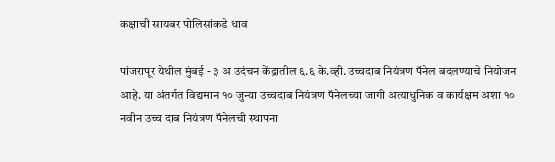कक्षाची सायबर पोलिसांकडे धाव

पांजरापूर येथील मुंबई - ३ अ उदंचन केंद्रातील ६.६ के.व्ही. उच्चदाब नियंत्रण पॅनेल बदलण्याचे नियोजन आहे. या अंतर्गत विद्यमान १० जुन्या उच्चदाब नियंत्रण पॅनेलच्या जागी अत्याधुनिक व कार्यक्षम अशा १० नवीन उच्च दाब नियंत्रण पॅनेलची स्थापना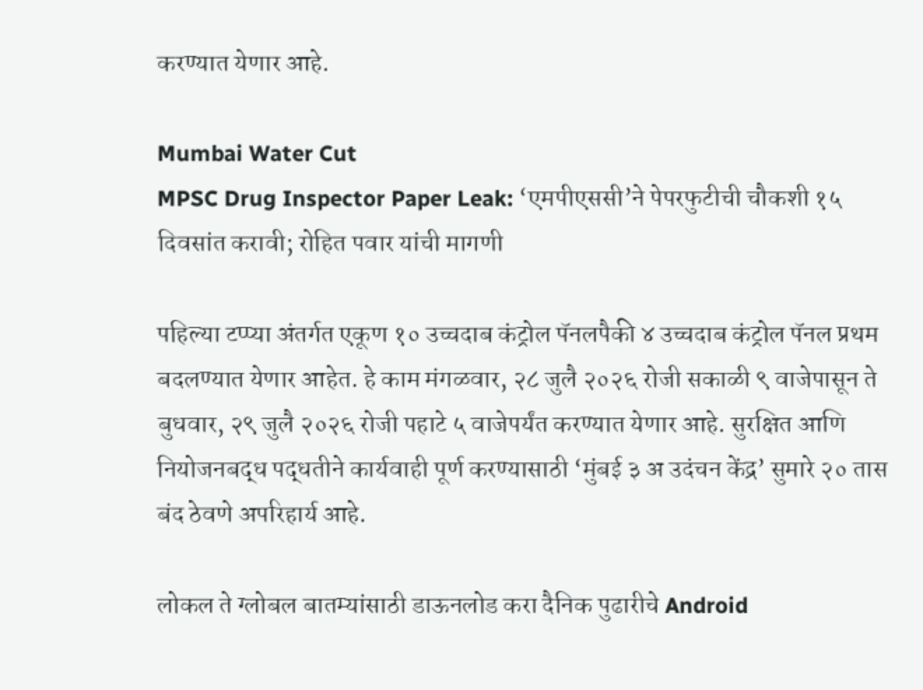करण्यात येणार आहे.

Mumbai Water Cut
MPSC Drug Inspector Paper Leak: ‘एमपीएससी’ने पेपरफुटीची चौकशी १५ दिवसांत करावी; रोहित पवार यांची मागणी

पहिल्‍या टप्प्या अंतर्गत एकूण १० उच्चदाब कंट्रोल पॅनलपैकी ४ उच्चदाब कंट्रोल पॅनल प्रथम बदलण्यात येणार आहेत. हे काम मंगळवार, २८ जुलै २०२६ रोजी सकाळी ९ वाजेपासून ते बुधवार, २९ जुलै २०२६ रोजी पहाटे ५ वाजेपर्यंत करण्यात येणार आहे. सुरक्षित आणि नियोजनबद्ध पद्धतीने कार्यवाही पूर्ण करण्यासाठी ‘मुंबई ३ अ उदंचन केंद्र’ सुमारे २० तास बंद ठेवणे अपरिहार्य आहे.

लोकल ते ग्लोबल बातम्यांसाठी डाऊनलोड करा दैनिक पुढारीचे Android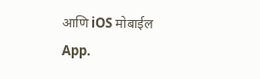आणि iOS मोबाईल App.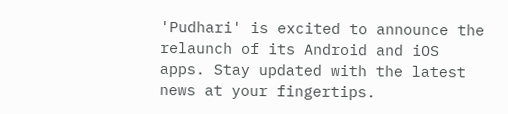'Pudhari' is excited to announce the relaunch of its Android and iOS apps. Stay updated with the latest news at your fingertips.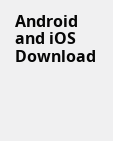Android and iOS Download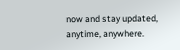now and stay updated, anytime, anywhere.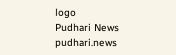logo
Pudhari News
pudhari.news